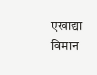एखाद्या विमान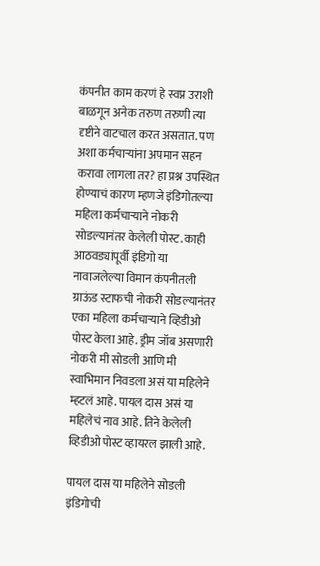कंपनीत काम करणं हे स्वप्न उराशी बाळगून अनेक तरुण तरुणी त्या दृष्टीने वाटचाल करत असतात. पण अशा कर्मचाऱ्यांना अपमान सहन करावा लागला तर? हा प्रश्न उपस्थित होण्याचं कारण म्हणजे इंडिगोतल्या महिला कर्मचाऱ्याने नोकरी सोडल्यानंतर केलेली पोस्ट. काही आठवड्यांपूर्वी इंडिगो या नावाजलेल्या विमान कंपनीतली ग्राऊंड स्टाफची नोकरी सोडल्यानंतर एका महिला कर्मचाऱ्याने व्हिडीओ पोस्ट केला आहे. ड्रीम जॉब असणारी नोकरी मी सोडली आणि मी स्वाभिमान निवडला असं या महिलेने म्हटलं आहे. पायल दास असं या महिलेचं नाव आहे. तिने केलेली व्हिडीओ पोस्ट व्हायरल झाली आहे.

पायल दास या महिलेने सोडली इंडिगोची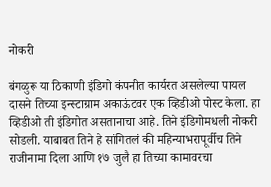नोकरी

बंगळुरू या ठिकाणी इंडिगो कंपनीत कार्यरत असलेल्या पायल दासने तिच्या इन्स्टाग्राम अकाऊंटवर एक व्हिडीओ पोस्ट केला. हा व्हिडीओ ती इंडिगोत असतानाचा आहे. तिने इंडिगोमधली नोकरी सोडली. याबाबत तिने हे सांगितलं की महिन्याभरापूर्वीच तिने राजीनामा दिला आणि १७ जुलै हा तिच्या कामावरचा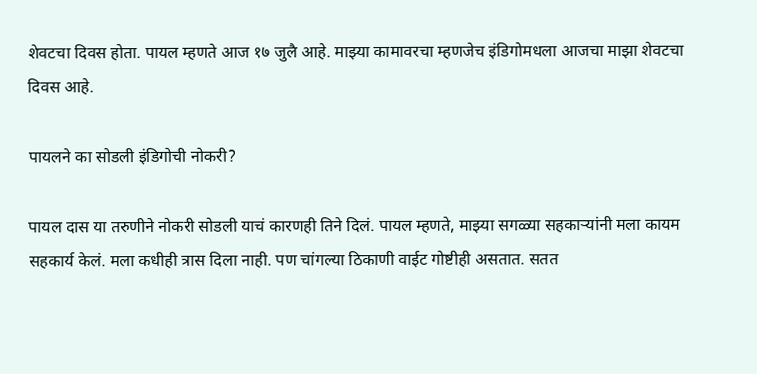शेवटचा दिवस होता. पायल म्हणते आज १७ जुलै आहे. माझ्या कामावरचा म्हणजेच इंडिगोमधला आजचा माझा शेवटचा दिवस आहे.

पायलने का सोडली इंडिगोची नोकरी?

पायल दास या तरुणीने नोकरी सोडली याचं कारणही तिने दिलं. पायल म्हणते, माझ्या सगळ्या सहकाऱ्यांनी मला कायम सहकार्य केलं. मला कधीही त्रास दिला नाही. पण चांगल्या ठिकाणी वाईट गोष्टीही असतात. सतत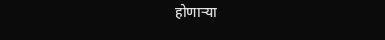होणाऱ्या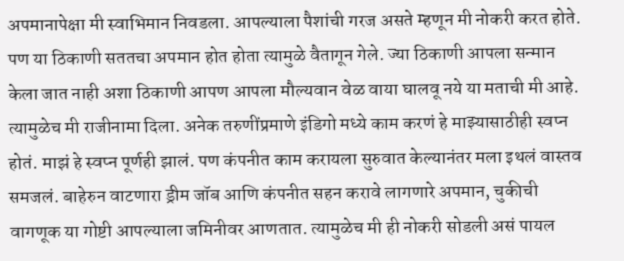अपमानापेक्षा मी स्वाभिमान निवडला. आपल्याला पैशांची गरज असते म्हणून मी नोकरी करत होते. पण या ठिकाणी सततचा अपमान होत होता त्यामुळे वैतागून गेले. ज्या ठिकाणी आपला सन्मान केला जात नाही अशा ठिकाणी आपण आपला मौल्यवान वेळ वाया घालवू नये या मताची मी आहे. त्यामुळेच मी राजीनामा दिला. अनेक तरुणींप्रमाणे इंडिगो मध्ये काम करणं हे माझ्यासाठीही स्वप्न होतं. माझं हे स्वप्न पूर्णही झालं. पण कंपनीत काम करायला सुरुवात केल्यानंतर मला इथलं वास्तव समजलं. बाहेरुन वाटणारा ड्रीम जॉब आणि कंपनीत सहन करावे लागणारे अपमान, चुकीची वागणूक या गोष्टी आपल्याला जमिनीवर आणतात. त्यामुळेच मी ही नोकरी सोडली असं पायल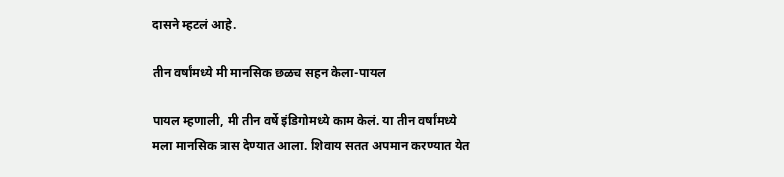दासने म्हटलं आहे.

तीन वर्षांमध्ये मी मानसिक छळच सहन केला-पायल

पायल म्हणाली, मी तीन वर्षे इंडिगोमध्ये काम केलं. या तीन वर्षांमध्ये मला मानसिक त्रास देण्यात आला. शिवाय सतत अपमान करण्यात येत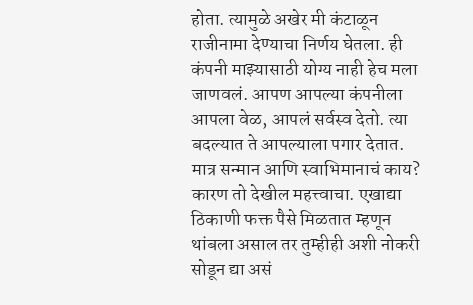होता. त्यामुळे अखेर मी कंटाळून राजीनामा देण्याचा निर्णय घेतला. ही कंपनी माझ्यासाठी योग्य नाही हेच मला जाणवलं. आपण आपल्या कंपनीला आपला वेळ, आपलं सर्वस्व देतो. त्या बदल्यात ते आपल्याला पगार देतात. मात्र सन्मान आणि स्वाभिमानाचं काय? कारण तो देखील महत्त्वाचा. एखाद्या ठिकाणी फक्त पैसे मिळतात म्हणून थांबला असाल तर तुम्हीही अशी नोकरी सोडून द्या असं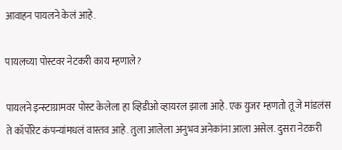आवाहन पायलने केलं आहे.

पायलच्या पोस्टवर नेटकरी काय म्हणाले?

पायलने इन्स्टाग्रामवर पोस्ट केलेला हा व्हिडीओ व्हायरल झाला आहे. एक युजर म्हणतो तू जे मांडलंस ते कॉर्पोरेट कंपन्यांमधलं वास्तव आहे. तुला आलेला अनुभव अनेकांना आला असेल. दुसरा नेटकरी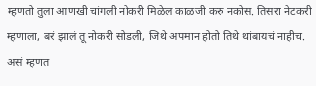म्हणतो तुला आणखी चांगली नोकरी मिळेल काळजी करु नकोस. तिसरा नेटकरी म्हणाला, बरं झालं तू नोकरी सोडली, जिथे अपमान होतो तिथे थांबायचं नाहीच. असं म्हणत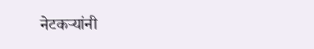नेटकऱ्यांनी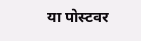या पोस्टवर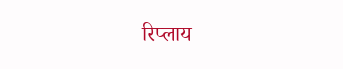रिप्लाय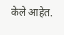केले आहेत.